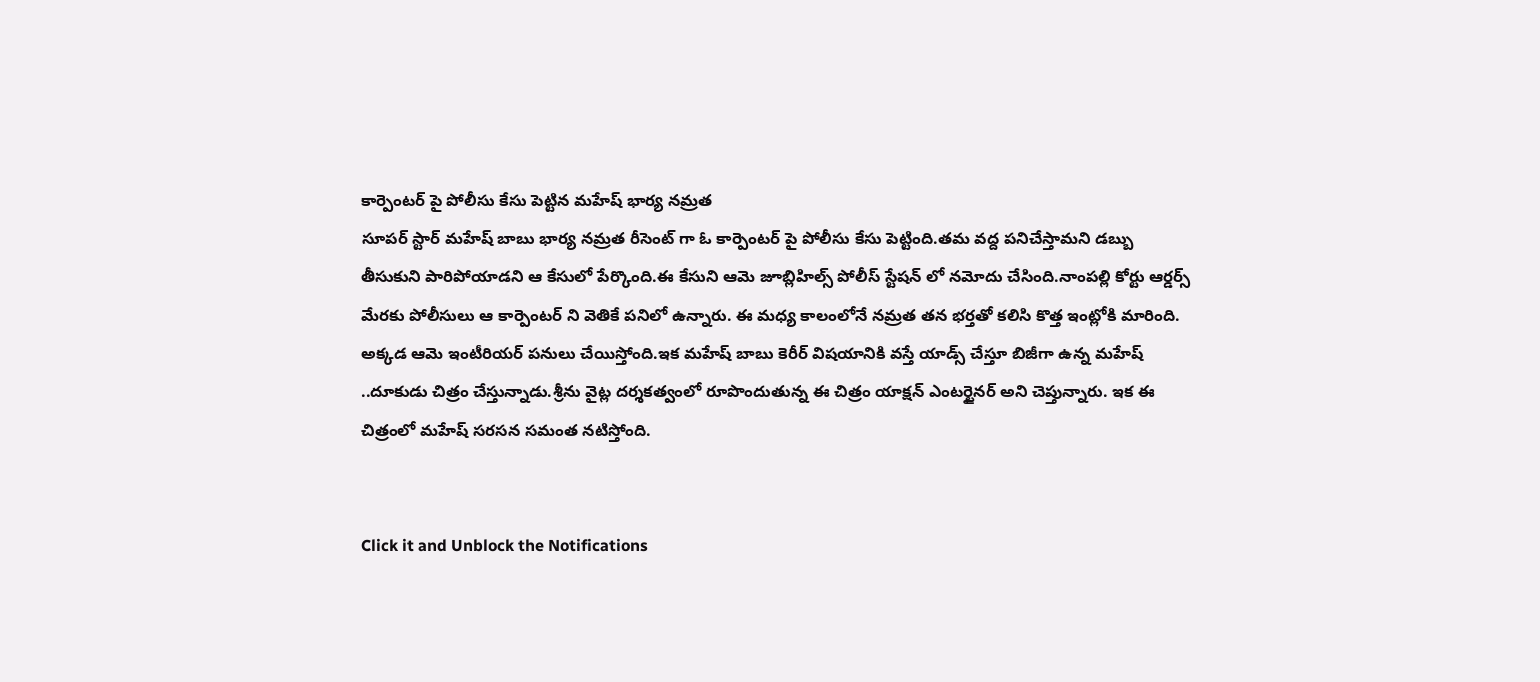కార్పెంటర్ పై పోలీసు కేసు పెట్టిన మహేష్ భార్య నమ్రత
సూపర్ స్టార్ మహేష్ బాబు భార్య నమ్రత రీసెంట్ గా ఓ కార్పెంటర్ పై పోలీసు కేసు పెట్టింది.తమ వద్ద పనిచేస్తామని డబ్బు తీసుకుని పారిపోయాడని ఆ కేసులో పేర్కొంది.ఈ కేసుని ఆమె జూబ్లిహిల్స్ పోలీస్ స్టేషన్ లో నమోదు చేసింది.నాంపల్లి కోర్టు ఆర్డర్స్ మేరకు పోలీసులు ఆ కార్పెంటర్ ని వెతికే పనిలో ఉన్నారు. ఈ మధ్య కాలంలోనే నమ్రత తన భర్తతో కలిసి కొత్త ఇంట్లోకి మారింది.
అక్కడ ఆమె ఇంటీరియర్ పనులు చేయిస్తోంది.ఇక మహేష్ బాబు కెరీర్ విషయానికి వస్తే యాడ్స్ చేస్తూ బిజీగా ఉన్న మహేష్ ..దూకుడు చిత్రం చేస్తున్నాడు.శ్రీను వైట్ల దర్శకత్వంలో రూపొందుతున్న ఈ చిత్రం యాక్షన్ ఎంటర్టైనర్ అని చెప్తున్నారు. ఇక ఈ చిత్రంలో మహేష్ సరసన సమంత నటిస్తోంది.


Click it and Unblock the Notifications